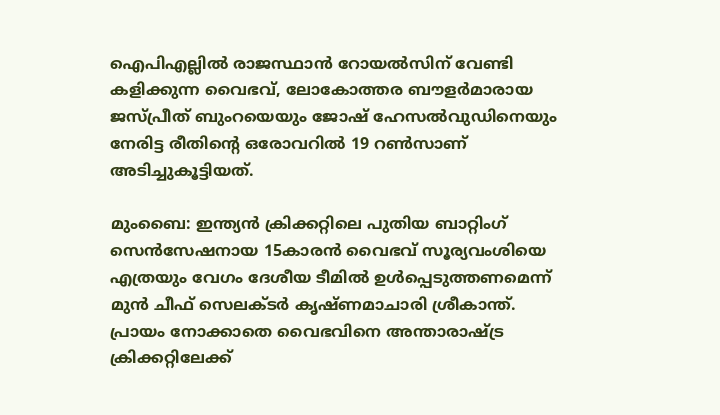ഐപിഎല്ലിൽ രാജസ്ഥാൻ റോയൽസിന് വേണ്ടി കളിക്കുന്ന വൈഭവ്, ലോകോത്തര ബൗളർമാരായ ജസ്പ്രീത് ബുംറയെയും ജോഷ് ഹേസൽവുഡിനെയും നേരിട്ട രീതിന്‍റെ ഒരോവറിൽ 19 റൺസാണ് അടിച്ചുകൂട്ടിയത്.

മുംബൈ: ഇന്ത്യൻ ക്രിക്കറ്റിലെ പുതിയ ബാറ്റിംഗ് സെന്‍സേഷനായ 15കാരന്‍ വൈഭവ് സൂര്യവംശിയെ എത്രയും വേഗം ദേശീയ ടീമിൽ ഉൾപ്പെടുത്തണമെന്ന് മുൻ ചീഫ് സെലക്ടർ കൃഷ്ണമാചാരി ശ്രീകാന്ത്. പ്രായം നോക്കാതെ വൈഭവിനെ അന്താരാഷ്ട്ര ക്രിക്കറ്റിലേക്ക്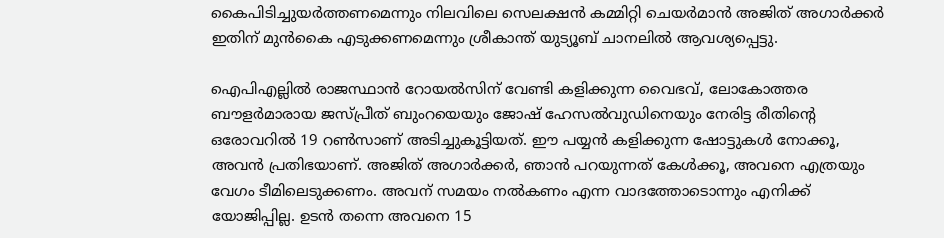കൈപിടിച്ചുയർത്തണമെന്നും നിലവിലെ സെലക്ഷൻ കമ്മിറ്റി ചെയർമാൻ അജിത് അഗാർക്കർ ഇതിന് മുൻകൈ എടുക്കണമെന്നും ശ്രീകാന്ത് യുട്യൂബ് ചാനലില്‍ ആവശ്യപ്പെട്ടു.

ഐപിഎല്ലിൽ രാജസ്ഥാൻ റോയൽസിന് വേണ്ടി കളിക്കുന്ന വൈഭവ്, ലോകോത്തര ബൗളർമാരായ ജസ്പ്രീത് ബുംറയെയും ജോഷ് ഹേസൽവുഡിനെയും നേരിട്ട രീതിന്‍റെ ഒരോവറിൽ 19 റൺസാണ് അടിച്ചുകൂട്ടിയത്. ഈ പയ്യൻ കളിക്കുന്ന ഷോട്ടുകൾ നോക്കൂ, അവൻ പ്രതിഭയാണ്. അജിത് അഗാർക്കർ, ഞാൻ പറയുന്നത് കേൾക്കൂ, അവനെ എത്രയും വേഗം ടീമിലെടുക്കണം. അവന് സമയം നൽകണം എന്ന വാദത്തോടൊന്നും എനിക്ക് യോജിപ്പില്ല. ഉടൻ തന്നെ അവനെ 15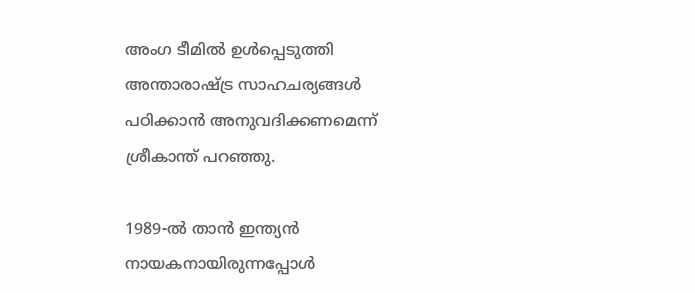അംഗ ടീമിൽ ഉൾപ്പെടുത്തി അന്താരാഷ്ട്ര സാഹചര്യങ്ങൾ പഠിക്കാൻ അനുവദിക്കണമെന്ന് ശ്രീകാന്ത് പറഞ്ഞു.

1989-ൽ താൻ ഇന്ത്യൻ നായകനായിരുന്നപ്പോൾ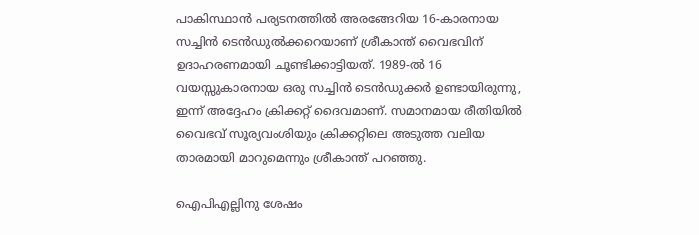പാകിസ്ഥാൻ പര്യടനത്തിൽ അരങ്ങേറിയ 16-കാരനായ സച്ചിൻ ടെൻഡുൽക്കറെയാണ് ശ്രീകാന്ത് വൈഭവിന് ഉദാഹരണമായി ചൂണ്ടിക്കാട്ടിയത്. 1989-ൽ 16 വയസ്സുകാരനായ ഒരു സച്ചിൻ ടെൻഡുക്കർ ഉണ്ടായിരുന്നു, ഇന്ന് അദ്ദേഹം ക്രിക്കറ്റ് ദൈവമാണ്. സമാനമായ രീതിയിൽ വൈഭവ് സൂര്യവംശിയും ക്രിക്കറ്റിലെ അടുത്ത വലിയ താരമായി മാറുമെന്നും ശ്രീകാന്ത് പറഞ്ഞു.

ഐപിഎല്ലിനു ശേഷം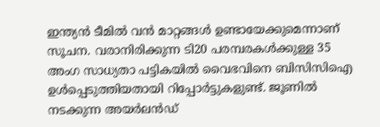ഇന്ത്യൻ ടീമിൽ വൻ മാറ്റങ്ങൾ ഉണ്ടായേക്കുമെന്നാണ് സൂചന. വരാനിരിക്കുന്ന ടി20 പരമ്പരകൾക്കുള്ള 35 അംഗ സാധ്യതാ പട്ടികയിൽ വൈഭവിനെ ബിസിസിഐ ഉൾപ്പെടുത്തിയതായി റിപ്പോർട്ടുകളുണ്ട്. ജൂണിൽ നടക്കുന്ന അയർലൻഡ്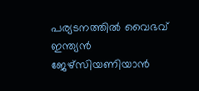പര്യടനത്തിൽ വൈഭവ് ഇന്ത്യൻ ജേഴ്സിയണിയാൻ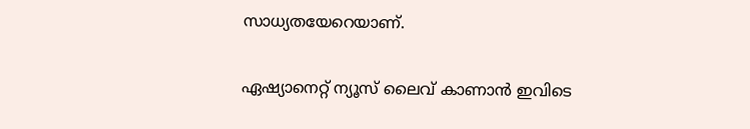സാധ്യതയേറെയാണ്.

ഏഷ്യാനെറ്റ് ന്യൂസ് ലൈവ് കാണാന്‍ ഇവിടെ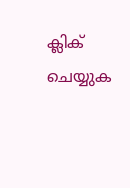ക്ലിക് ചെയ്യുക